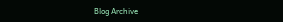Blog Archive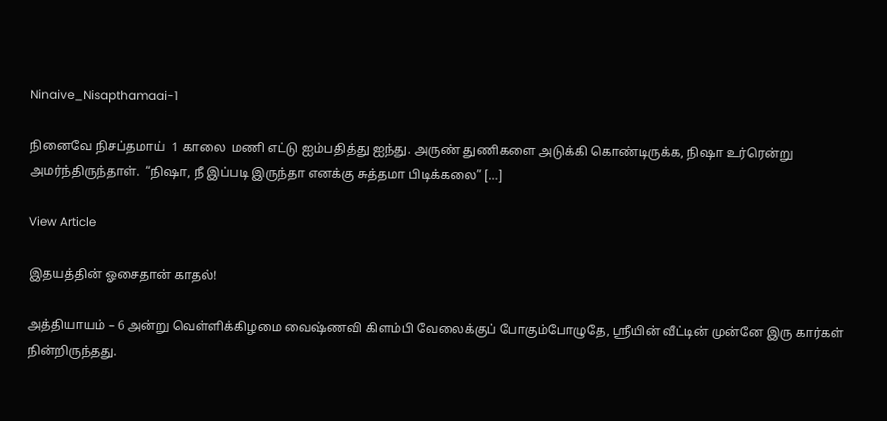Ninaive_Nisapthamaai-1

நினைவே நிசப்தமாய்  1 காலை  மணி எட்டு ஐம்பதித்து ஐந்து. அருண் துணிகளை அடுக்கி கொண்டிருக்க, நிஷா உர்ரென்று அமர்ந்திருந்தாள்.  “நிஷா, நீ இப்படி இருந்தா எனக்கு சுத்தமா பிடிக்கலை” […]

View Article

இதயத்தின் ஓசைதான் காதல்!

அத்தியாயம் – 6 அன்று வெள்ளிக்கிழமை வைஷ்ணவி கிளம்பி வேலைக்குப் போகும்போழுதே, ஸ்ரீயின் வீட்டின் முன்னே இரு கார்கள் நின்றிருந்தது.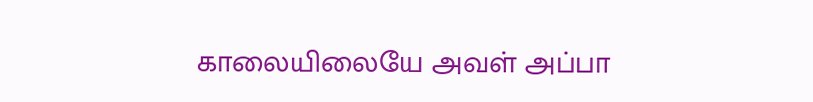காலையிலையே அவள் அப்பா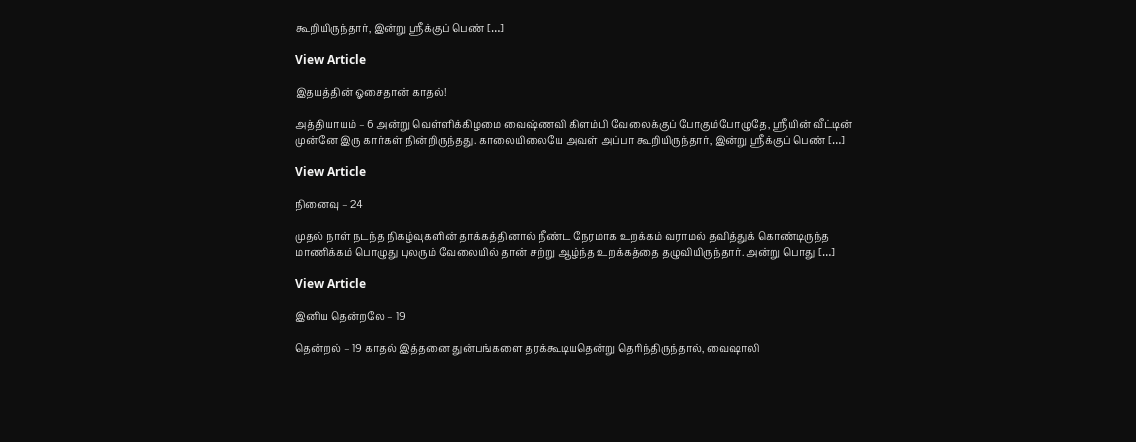கூறியிருந்தார், இன்று ஸ்ரீக்குப் பெண் […]

View Article

இதயத்தின் ஓசைதான் காதல்!

அத்தியாயம் – 6 அன்று வெள்ளிக்கிழமை வைஷ்ணவி கிளம்பி வேலைக்குப் போகும்போழுதே, ஸ்ரீயின் வீட்டின் முன்னே இரு கார்கள் நின்றிருந்தது. காலையிலையே அவள் அப்பா கூறியிருந்தார், இன்று ஸ்ரீக்குப் பெண் […]

View Article

நினைவு – 24

முதல் நாள் நடந்த நிகழ்வுகளின் தாக்கத்தினால் நீண்ட நேரமாக உறக்கம் வராமல் தவித்துக் கொண்டிருந்த மாணிக்கம் பொழுது புலரும் வேலையில் தான் சற்று ஆழ்ந்த உறக்கத்தை தழுவியிருந்தார். அன்று பொது […]

View Article

இனிய தென்றலே – 19

தென்றல் – 19 காதல் இத்தனை துன்பங்களை தரக்கூடியதென்று தெரிந்திருந்தால், வைஷாலி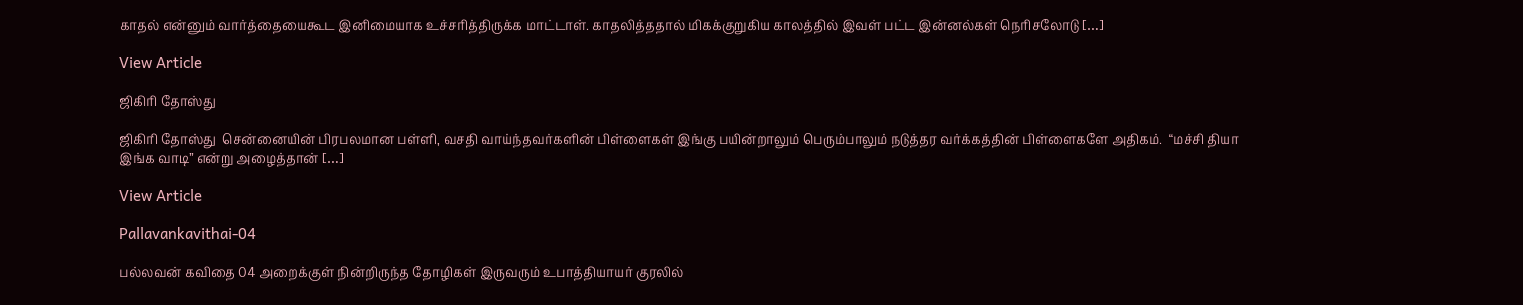காதல் என்னும் வார்த்தையைகூட இனிமையாக உச்சரித்திருக்க மாட்டாள். காதலித்ததால் மிகக்குறுகிய காலத்தில் இவள் பட்ட இன்னல்கள் நெரிசலோடு […]

View Article

ஜிகிரி தோஸ்து

ஜிகிரி தோஸ்து  சென்னையின் பிரபலமான பள்ளி, வசதி வாய்ந்தவர்களின் பிள்ளைகள் இங்கு பயின்றாலும் பெரும்பாலும் நடுத்தர வர்க்கத்தின் பிள்ளைகளே அதிகம்.  “மச்சி தியா    இங்க வாடி” என்று அழைத்தான் […]

View Article

Pallavankavithai-04

பல்லவன் கவிதை 04 அறைக்குள் நின்றிருந்த தோழிகள் இருவரும் உபாத்தியாயர் குரலில்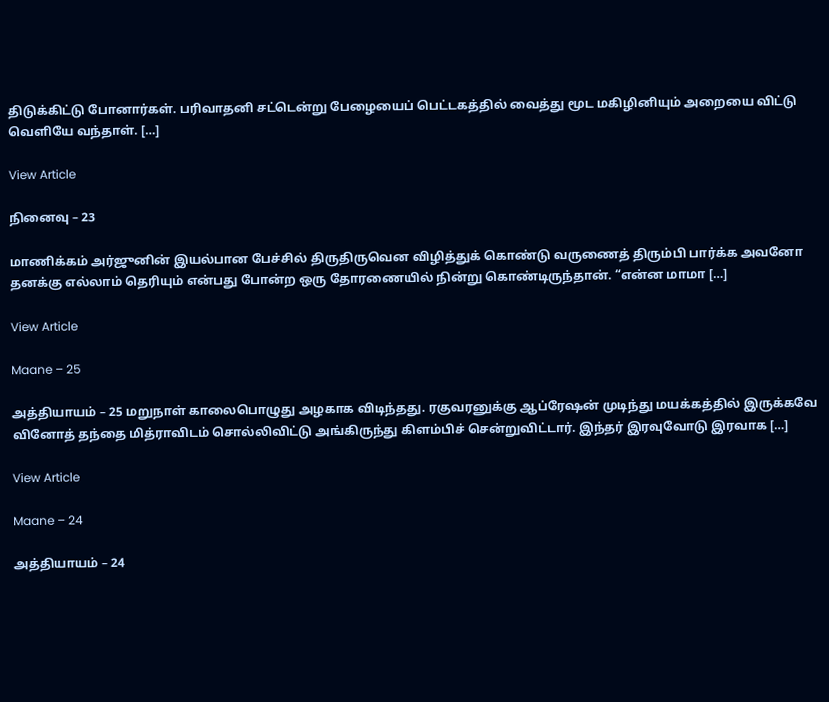திடுக்கிட்டு போனார்கள். பரிவாதனி சட்டென்று பேழையைப் பெட்டகத்தில் வைத்து மூட மகிழினியும் அறையை விட்டு வெளியே வந்தாள். […]

View Article

நினைவு – 23

மாணிக்கம் அர்ஜுனின் இயல்பான பேச்சில் திருதிருவென விழித்துக் கொண்டு வருணைத் திரும்பி பார்க்க அவனோ தனக்கு எல்லாம் தெரியும் என்பது போன்ற ஒரு தோரணையில் நின்று கொண்டிருந்தான். “என்ன மாமா […]

View Article

Maane – 25

அத்தியாயம் – 25 மறுநாள் காலைபொழுது அழகாக விடிந்தது. ரகுவரனுக்கு ஆப்ரேஷன் முடிந்து மயக்கத்தில் இருக்கவே வினோத் தந்தை மித்ராவிடம் சொல்லிவிட்டு அங்கிருந்து கிளம்பிச் சென்றுவிட்டார். இந்தர் இரவுவோடு இரவாக […]

View Article

Maane – 24

அத்தியாயம் – 24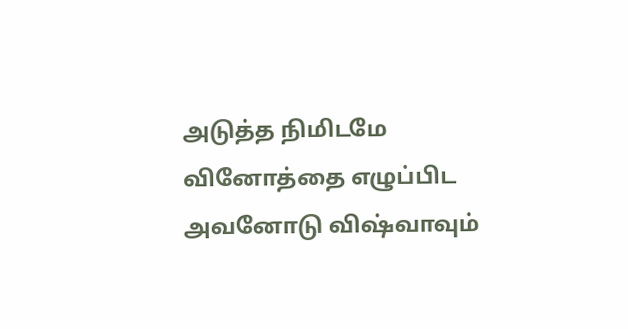அடுத்த நிமிடமே வினோத்தை எழுப்பிட அவனோடு விஷ்வாவும்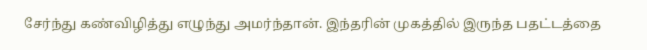சேர்ந்து கண்விழித்து எழுந்து அமர்ந்தான். இந்தரின் முகத்தில் இருந்த பதட்டத்தை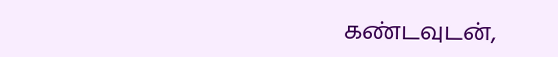கண்டவுடன்,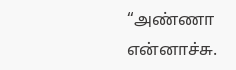“அண்ணா என்னாச்சு.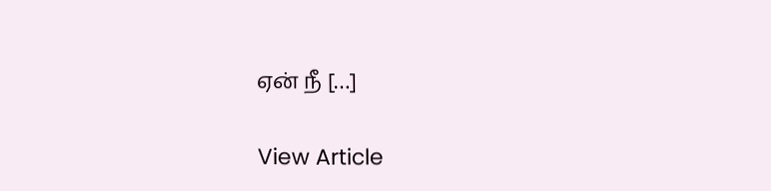ஏன் நீ […]

View Article